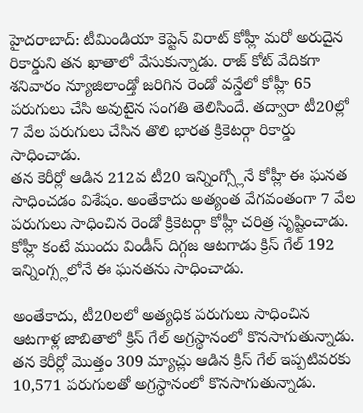హైదరాబాద్: టీమిండియా కెప్టెన్ విరాట్ కోహ్లీ మరో అరుదైన రికార్డుని తన ఖాతాలో వేసుకున్నాడు. రాజ్ కోట్ వేదికగా శనివారం న్యూజిలాండ్తో జరిగిన రెండో వన్డేలో కోహ్లీ 65 పరుగులు చేసి అవుటైన సంగతి తెలిసిందే. తద్వారా టీ20ల్లో 7 వేల పరుగులు చేసిన తొలి భారత క్రికెటర్గా రికార్డు సాధించాడు.
తన కెరీర్లో ఆడిన 212వ టీ20 ఇన్నింగ్స్లోనే కోహ్లీ ఈ ఘనత సాధించడం విశేషం. అంతేకాదు అత్యంత వేగవంతంగా 7 వేల పరుగులు సాధించిన రెండో క్రికెటర్గా కోహ్లీ చరిత్ర సృష్టించాడు. కోహ్లీ కంటే ముందు విండీస్ దిగ్గజ ఆటగాడు క్రిస్ గేల్ 192 ఇన్నింగ్స్లలోనే ఈ ఘనతను సాధించాడు.

అంతేకాదు, టీ20లలో అత్యధిక పరుగులు సాధించిన ఆటగాళ్ల జాబితాలో క్రిస్ గేల్ అగ్రస్థానంలో కొనసాగుతున్నాడు. తన కెరీర్లో మొత్తం 309 మ్యాచ్లు ఆడిన క్రిస్ గేల్ ఇప్పటివరకు 10,571 పరుగులతో అగ్రస్ధానంలో కొనసాగుతున్నాడు.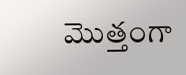మొత్తంగా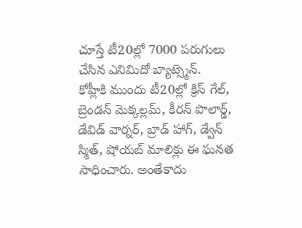చూస్తే టీ20ల్లో 7000 పరుగులు చేసిన ఎనిమిదో బ్యాట్స్మెన్.
కోహ్లీకి ముందు టీ20ల్లో క్రిస్ గేల్, బ్రెండన్ మెక్కల్లమ్, కీరన్ పొలార్డ్, డేవిడ్ వార్నర్, బ్రాడ్ హాగ్, డ్వేన్ స్మిత్, షోయబ్ మాలిక్లు ఈ ఘనత సాధించారు. అంతేకాదు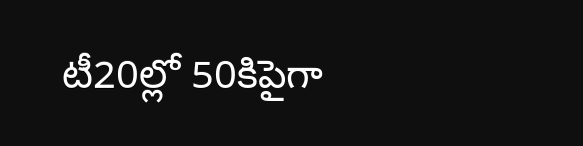టీ20ల్లో 50కిపైగా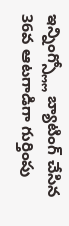ఇన్నింగ్స్ల్లో బ్యాటింగ్ చేసిన 36వ ఆటగాడిగా గుర్తింపు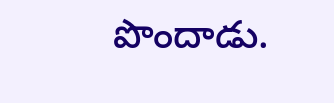పొందాడు.